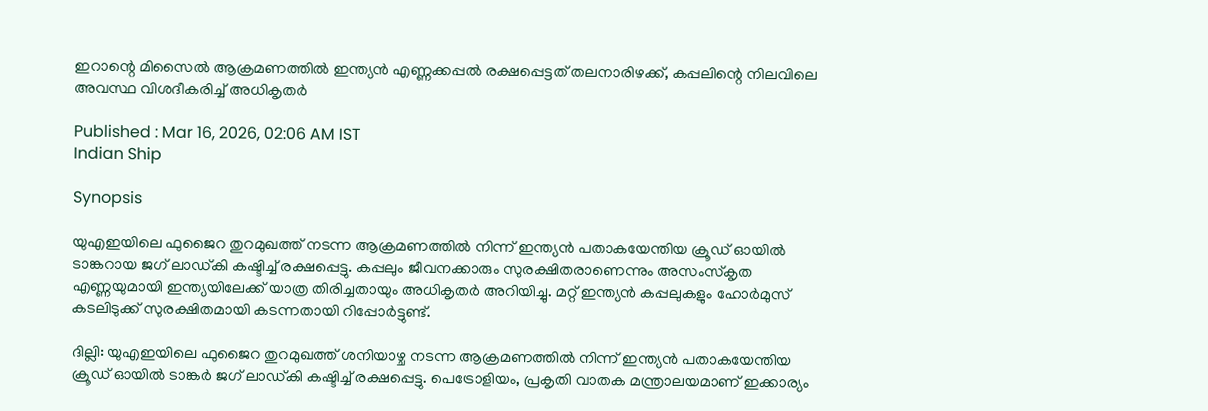ഇറാന്റെ മിസൈൽ ആക്രമണത്തിൽ ഇന്ത്യൻ എണ്ണക്കപ്പൽ രക്ഷപ്പെട്ടത് തലനാരിഴക്ക്, കപ്പലിന്റെ നിലവിലെ അവസ്ഥ വിശദീകരിച്ച് അധികൃതർ

Published : Mar 16, 2026, 02:06 AM IST
Indian Ship

Synopsis

യുഎഇയിലെ ഫുജൈറ തുറമുഖത്ത് നടന്ന ആക്രമണത്തിൽ നിന്ന് ഇന്ത്യൻ പതാകയേന്തിയ ക്രൂഡ് ഓയിൽ ടാങ്കറായ ജഗ് ലാഡ്കി കഷ്ടിച്ച് രക്ഷപ്പെട്ടു. കപ്പലും ജീവനക്കാരും സുരക്ഷിതരാണെന്നും അസംസ്കൃത എണ്ണയുമായി ഇന്ത്യയിലേക്ക് യാത്ര തിരിച്ചതായും അധികൃതർ അറിയിച്ചു. മറ്റ് ഇന്ത്യൻ കപ്പലുകളും ഹോർമുസ് കടലിടുക്ക് സുരക്ഷിതമായി കടന്നതായി റിപ്പോർട്ടുണ്ട്.

ദില്ലി: യുഎഇയിലെ ഫുജൈറ തുറമുഖത്ത് ശനിയാഴ്ച നടന്ന ആക്രമണത്തിൽ നിന്ന് ഇന്ത്യൻ പതാകയേന്തിയ ക്രൂഡ് ഓയിൽ ടാങ്കർ ജഗ് ലാഡ്കി കഷ്ടിച്ച് രക്ഷപ്പെട്ടു. പെട്രോളിയം, പ്രകൃതി വാതക മന്ത്രാലയമാണ് ഇക്കാര്യം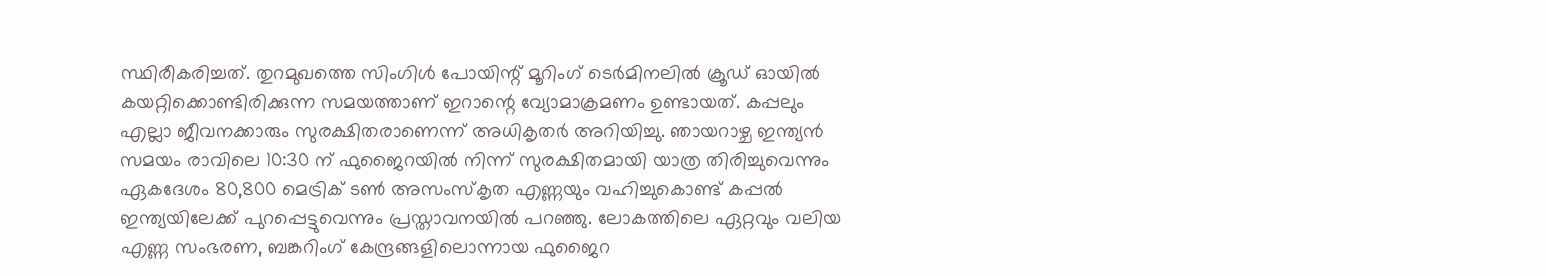സ്ഥിരീകരിച്ചത്. തുറമുഖത്തെ സിംഗിൾ പോയിന്റ് മൂറിംഗ് ടെർമിനലിൽ ക്രൂഡ് ഓയിൽ കയറ്റിക്കൊണ്ടിരിക്കുന്ന സമയത്താണ് ഇറാന്റെ വ്യോമാക്രമണം ഉണ്ടായത്. കപ്പലും എല്ലാ ജീവനക്കാരും സുരക്ഷിതരാണെന്ന് അധികൃതർ അറിയിച്ചു. ഞായറാഴ്ച ഇന്ത്യൻ സമയം രാവിലെ 10:30 ന് ഫുജൈറയിൽ നിന്ന് സുരക്ഷിതമായി യാത്ര തിരിച്ചുവെന്നും ഏകദേശം 80,800 മെട്രിക് ടൺ അസംസ്കൃത എണ്ണയും വഹിച്ചുകൊണ്ട് കപ്പൽ ഇന്ത്യയിലേക്ക് പുറപ്പെട്ടുവെന്നും പ്രസ്താവനയിൽ പറഞ്ഞു. ലോകത്തിലെ ഏറ്റവും വലിയ എണ്ണ സംഭരണ, ബങ്കറിംഗ് കേന്ദ്രങ്ങളിലൊന്നായ ഫുജൈറ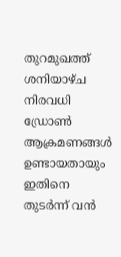തുറമുഖത്ത് ശനിയാഴ്ച നിരവധി ഡ്രോൺ ആക്രമണങ്ങൾ ഉണ്ടായതായും ഇതിനെ തുടർന്ന് വൻ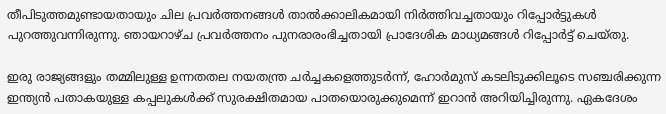തീപിടുത്തമുണ്ടായതായും ചില പ്രവർത്തനങ്ങൾ താൽക്കാലികമായി നിർത്തിവച്ചതായും റിപ്പോർട്ടുകൾ പുറത്തുവന്നിരുന്നു. ഞായറാഴ്ച പ്രവർത്തനം പുനരാരംഭിച്ചതായി പ്രാദേശിക മാധ്യമങ്ങൾ റിപ്പോർട്ട് ചെയ്തു.

ഇരു രാജ്യങ്ങളും തമ്മിലുള്ള ഉന്നതതല നയതന്ത്ര ചർച്ചകളെത്തുടർന്ന്, ഹോർമുസ് കടലിടുക്കിലൂടെ സഞ്ചരിക്കുന്ന ഇന്ത്യൻ പതാകയുള്ള കപ്പലുകൾക്ക് സുരക്ഷിതമായ പാതയൊരുക്കുമെന്ന് ഇറാൻ അറിയിച്ചിരുന്നു. ഏകദേശം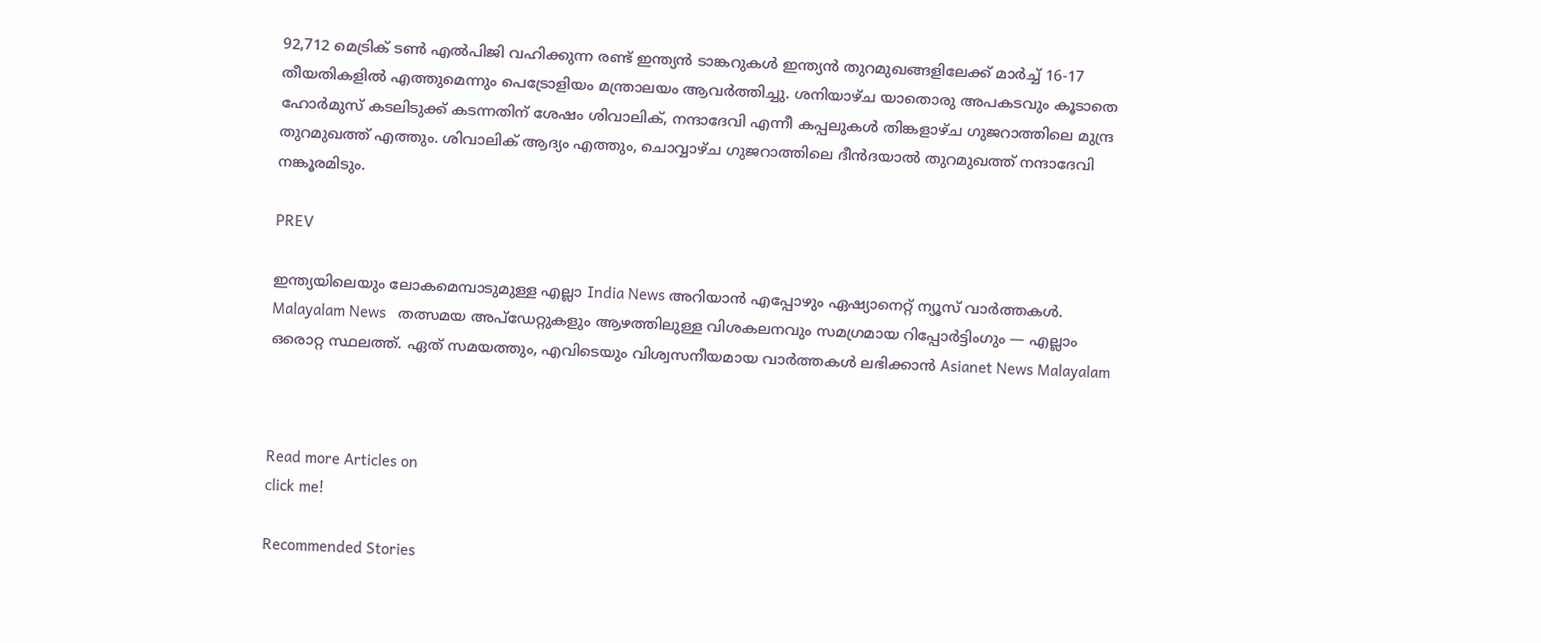92,712 മെട്രിക് ടൺ എൽപിജി വഹിക്കുന്ന രണ്ട് ഇന്ത്യൻ ടാങ്കറുകൾ ഇന്ത്യൻ തുറമുഖങ്ങളിലേക്ക് മാർച്ച് 16-17 തീയതികളിൽ എത്തുമെന്നും പെട്രോളിയം മന്ത്രാലയം ആവർത്തിച്ചു. ശനിയാഴ്ച യാതൊരു അപകടവും കൂടാതെ ഹോർമുസ് കടലിടുക്ക് കടന്നതിന് ശേഷം ശിവാലിക്, നന്ദാദേവി എന്നീ കപ്പലുകൾ തിങ്കളാഴ്ച ഗുജറാത്തിലെ മുന്ദ്ര തുറമുഖത്ത് എത്തും. ശിവാലിക് ആദ്യം എത്തും, ചൊവ്വാഴ്ച ഗുജറാത്തിലെ ദീൻദയാൽ തുറമുഖത്ത് നന്ദാദേവി നങ്കൂരമിടും.

PREV

ഇന്ത്യയിലെയും ലോകമെമ്പാടുമുള്ള എല്ലാ India News അറിയാൻ എപ്പോഴും ഏഷ്യാനെറ്റ് ന്യൂസ് വാർത്തകൾ. Malayalam News   തത്സമയ അപ്‌ഡേറ്റുകളും ആഴത്തിലുള്ള വിശകലനവും സമഗ്രമായ റിപ്പോർട്ടിംഗും — എല്ലാം ഒരൊറ്റ സ്ഥലത്ത്. ഏത് സമയത്തും, എവിടെയും വിശ്വസനീയമായ വാർത്തകൾ ലഭിക്കാൻ Asianet News Malayalam



Read more Articles on
click me!

Recommended Stories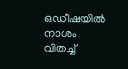ഒഡീഷയിൽ നാശം വിതച്ച്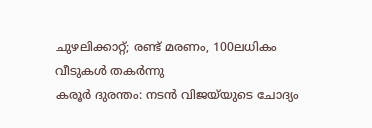ചുഴലിക്കാറ്റ്; രണ്ട് മരണം, 100ലധികം വീടുകൾ തകര്‍ന്നു
കരൂർ ദുരന്തം: നടൻ വിജയ്‍യുടെ ചോദ്യം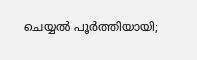ചെയ്യൽ പൂർത്തിയായി;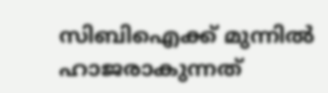സിബിഐക്ക് മുന്നിൽ ഹാജരാകുന്നത്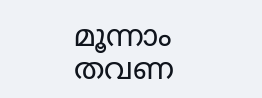മൂന്നാം തവണ